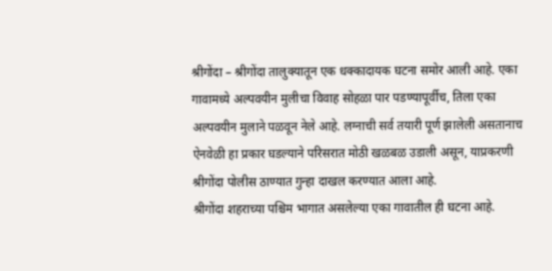श्रीगोंदा – श्रीगोंदा तालुक्यातून एक धक्कादायक घटना समोर आली आहे. एका गावामध्ये अल्पवयीन मुलीचा विवाह सोहळा पार पडण्यापूर्वीच, तिला एका अल्पवयीन मुलाने पळवून नेले आहे. लग्नाची सर्व तयारी पूर्ण झालेली असतानाच ऐनवेळी हा प्रकार घडल्याने परिसरात मोठी खळबळ उडाली असून, याप्रकरणी श्रीगोंदा पोलीस ठाण्यात गुन्हा दाखल करण्यात आला आहे.
श्रीगोंदा शहराच्या पश्चिम भागात असलेल्या एका गावातील ही घटना आहे.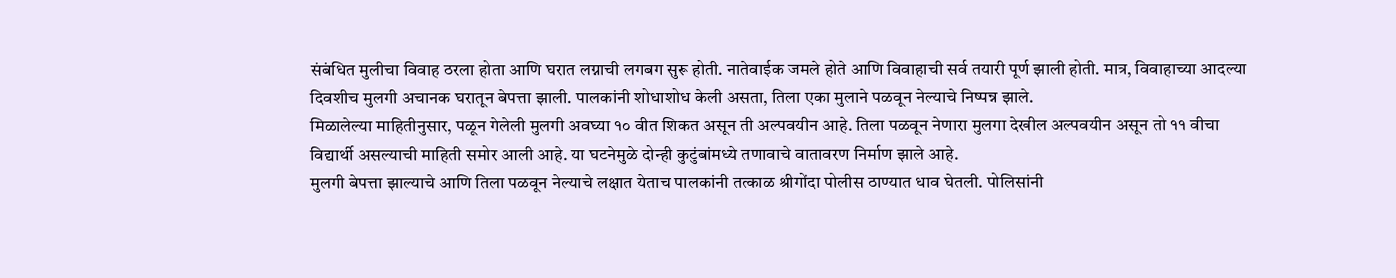संबंधित मुलीचा विवाह ठरला होता आणि घरात लग्नाची लगबग सुरू होती. नातेवाईक जमले होते आणि विवाहाची सर्व तयारी पूर्ण झाली होती. मात्र, विवाहाच्या आदल्या दिवशीच मुलगी अचानक घरातून बेपत्ता झाली. पालकांनी शोधाशोध केली असता, तिला एका मुलाने पळवून नेल्याचे निष्पन्न झाले.
मिळालेल्या माहितीनुसार, पळून गेलेली मुलगी अवघ्या १० वीत शिकत असून ती अल्पवयीन आहे. तिला पळवून नेणारा मुलगा देखील अल्पवयीन असून तो ११ वीचा विद्यार्थी असल्याची माहिती समोर आली आहे. या घटनेमुळे दोन्ही कुटुंबांमध्ये तणावाचे वातावरण निर्माण झाले आहे.
मुलगी बेपत्ता झाल्याचे आणि तिला पळवून नेल्याचे लक्षात येताच पालकांनी तत्काळ श्रीगोंदा पोलीस ठाण्यात धाव घेतली. पोलिसांनी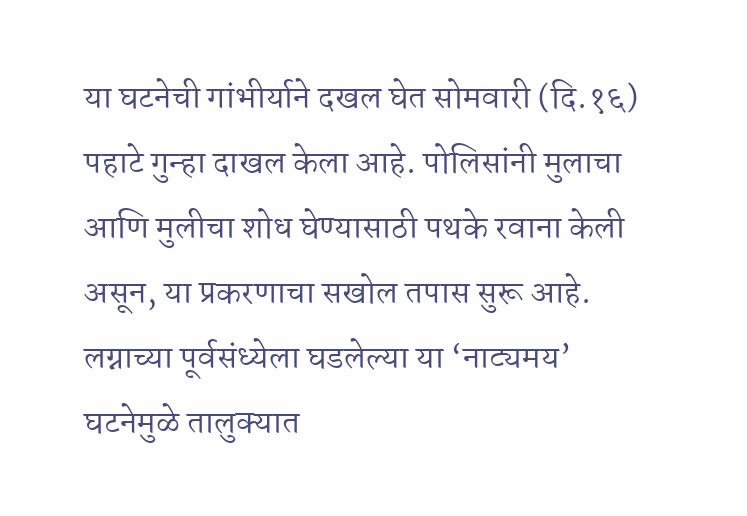या घटनेची गांभीर्याने दखल घेत सोमवारी (दि.१६) पहाटे गुन्हा दाखल केला आहे. पोलिसांनी मुलाचा आणि मुलीचा शोध घेण्यासाठी पथके रवाना केली असून, या प्रकरणाचा सखोल तपास सुरू आहे. लग्नाच्या पूर्वसंध्येला घडलेल्या या ‘नाट्यमय’ घटनेमुळे तालुक्यात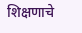शिक्षणाचे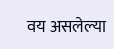वय असलेल्या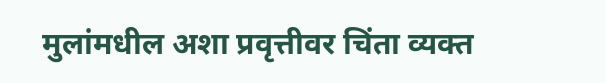मुलांमधील अशा प्रवृत्तीवर चिंता व्यक्त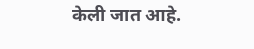केली जात आहे.